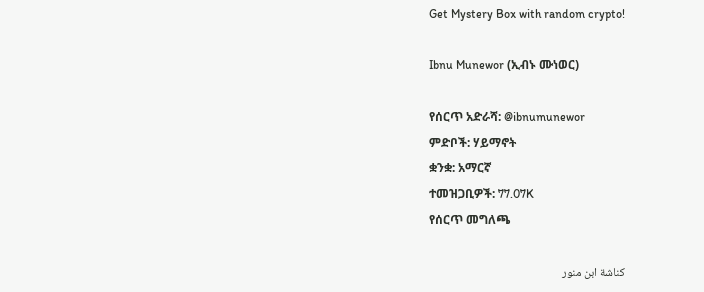Get Mystery Box with random crypto!

Ibnu Munewor (ኢብኑ ሙነወር)

የሰርጥ አድራሻ: @ibnumunewor
ምድቦች: ሃይማኖት
ቋንቋ: አማርኛ
ተመዝጋቢዎች: 77.07K
የሰርጥ መግለጫ

كناشة ابن منور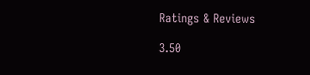Ratings & Reviews

3.50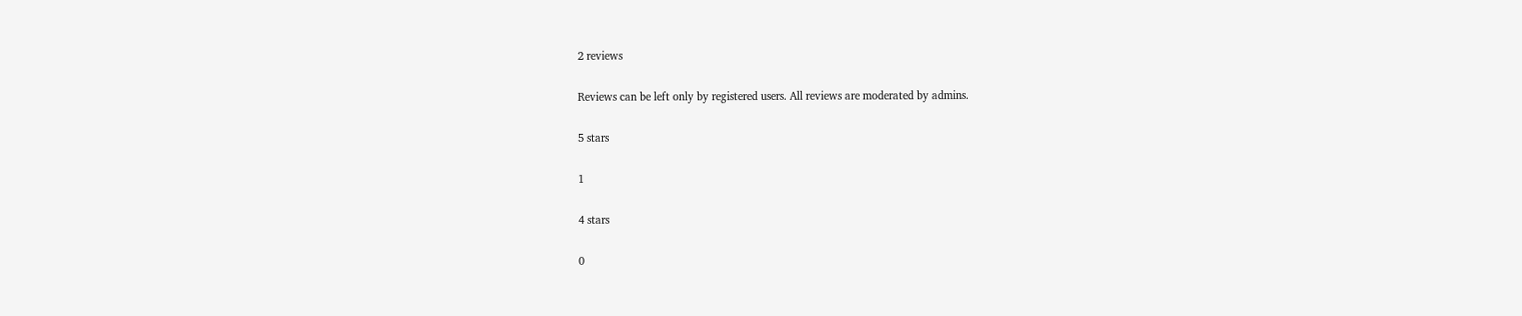2 reviews

Reviews can be left only by registered users. All reviews are moderated by admins.

5 stars

1

4 stars

0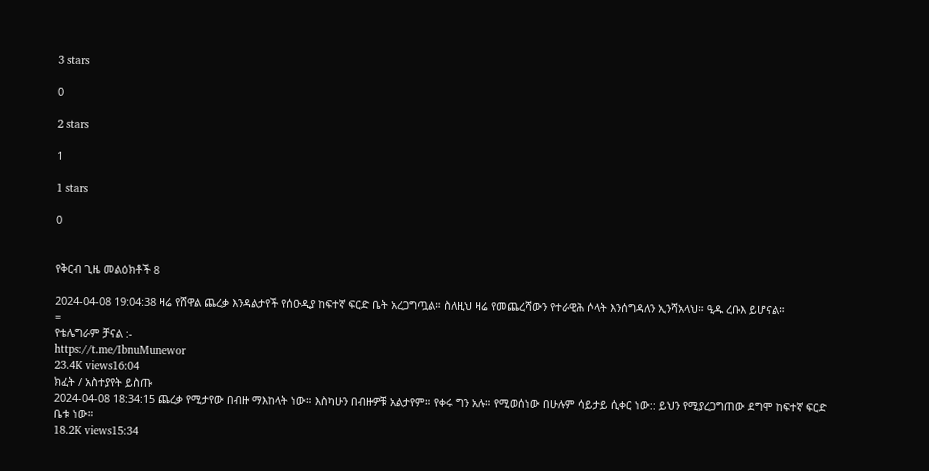3 stars

0

2 stars

1

1 stars

0


የቅርብ ጊዜ መልዕክቶች 8

2024-04-08 19:04:38 ዛሬ የሸዋል ጨረቃ እንዳልታየች የሰዑዲያ ከፍተኛ ፍርድ ቤት አረጋግጧል። ስለዚህ ዛሬ የመጨረሻውን የተራዊሕ ሶላት እንሰግዳለን ኢንሻአላህ። ዒዱ ረቡእ ይሆናል።
=
የቴሌግራም ቻናል :-
https://t.me/IbnuMunewor
23.4K views16:04
ክፈት / አስተያየት ይስጡ
2024-04-08 18:34:15 ጨረቃ የሚታየው በብዙ ማእከላት ነው። እስካሁን በብዙዎቹ አልታየም። የቀሩ ግን አሉ። የሚወሰነው በሁሉም ሳይታይ ሲቀር ነው:: ይህን የሚያረጋግጠው ደግሞ ከፍተኛ ፍርድ ቤቱ ነው።
18.2K views15:34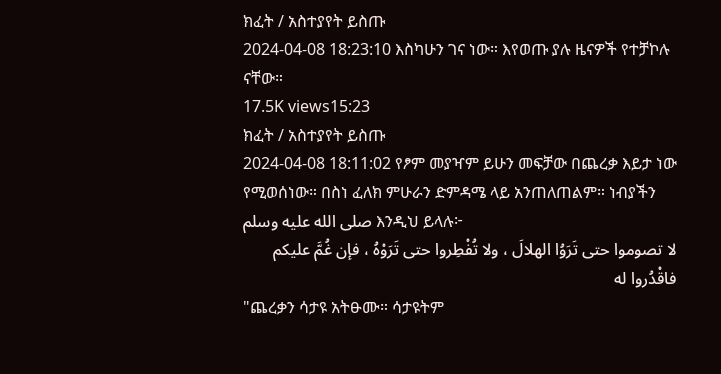ክፈት / አስተያየት ይስጡ
2024-04-08 18:23:10 እስካሁን ገና ነው። እየወጡ ያሉ ዜናዎች የተቻኮሉ ናቸው።
17.5K views15:23
ክፈት / አስተያየት ይስጡ
2024-04-08 18:11:02 የፆም መያዣም ይሁን መፍቻው በጨረቃ እይታ ነው የሚወሰነው። በስነ ፈለክ ምሁራን ድምዳሜ ላይ አንጠለጠልም። ነብያችን صلى الله عليه وسلم እንዲህ ይላሉ፦
لا تصوموا حتى تَرَوُا الهلالَ ، ولا تُفْطِروا حتى تَرَوْهُ ، فإن غُمَّ عليكم فاقْدُروا له
"ጨረቃን ሳታዩ አትፁሙ። ሳታዩትም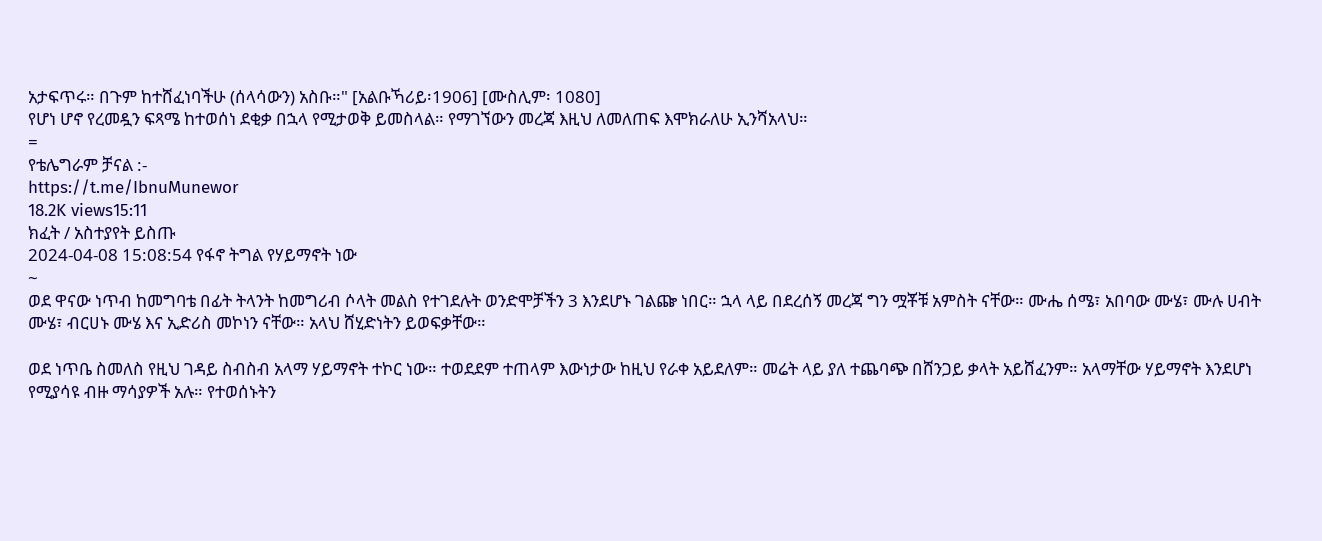አታፍጥሩ። በጉም ከተሸፈነባችሁ (ሰላሳውን) አስቡ።" [አልቡኻሪይ፡1906] [ሙስሊም፡ 1080]
የሆነ ሆኖ የረመዷን ፍጻሜ ከተወሰነ ደቂቃ በኋላ የሚታወቅ ይመስላል። የማገኘውን መረጃ እዚህ ለመለጠፍ እሞክራለሁ ኢንሻአላህ።
=
የቴሌግራም ቻናል :-
https://t.me/IbnuMunewor
18.2K views15:11
ክፈት / አስተያየት ይስጡ
2024-04-08 15:08:54 የፋኖ ትግል የሃይማኖት ነው
~
ወደ ዋናው ነጥብ ከመግባቴ በፊት ትላንት ከመግሪብ ሶላት መልስ የተገደሉት ወንድሞቻችን 3 እንደሆኑ ገልጬ ነበር። ኋላ ላይ በደረሰኝ መረጃ ግን ሟቾቹ አምስት ናቸው። ሙሔ ሰሜ፣ አበባው ሙሄ፣ ሙሉ ሀብት ሙሄ፣ ብርሀኑ ሙሄ እና ኢድሪስ መኮነን ናቸው። አላህ ሸሂድነትን ይወፍቃቸው።

ወደ ነጥቤ ስመለስ የዚህ ገዳይ ስብስብ አላማ ሃይማኖት ተኮር ነው። ተወደደም ተጠላም እውነታው ከዚህ የራቀ አይደለም። መሬት ላይ ያለ ተጨባጭ በሸንጋይ ቃላት አይሸፈንም። አላማቸው ሃይማኖት እንደሆነ የሚያሳዩ ብዙ ማሳያዎች አሉ። የተወሰኑትን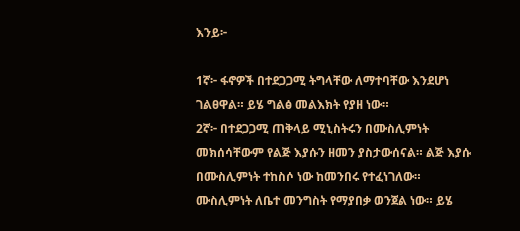እንይ፦

1ኛ፦ ፋኖዎች በተደጋጋሚ ትግላቸው ለማተባቸው እንደሆነ ገልፀዋል። ይሄ ግልፅ መልእክት የያዘ ነው።
2ኛ፦ በተደጋጋሚ ጠቅላይ ሚኒስትሩን በሙስሊምነት መክሰሳቸውም የልጅ እያሱን ዘመን ያስታውሰናል። ልጅ እያሱ በሙስሊምነት ተከስሶ ነው ከመንበሩ የተፈነገለው። ሙስሊምነት ለቤተ መንግስት የማያበቃ ወንጀል ነው። ይሄ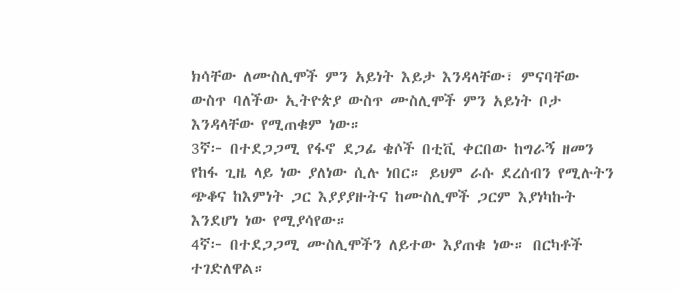ክሳቸው ለሙስሊሞች ምን አይነት እይታ እንዳላቸው፣ ምናባቸው ውስጥ ባለችው ኢትዮጵያ ውስጥ ሙስሊሞች ምን አይነት ቦታ እንዳላቸው የሚጠቁም ነው።
3ኛ፦ በተደጋጋሚ የፋኖ ደጋፊ ቄሶች በቲቪ ቀርበው ከግራኝ ዘመን የከፋ ጊዜ ላይ ነው ያለነው ሲሉ ነበር። ይህም ራሱ ደረሰብን የሚሉትን ጭቆና ከእምነት ጋር እያያያዙትና ከሙስሊሞች ጋርም እያነካኩት እንደሆነ ነው የሚያሳየው።
4ኛ፦ በተደጋጋሚ ሙስሊሞችን ለይተው እያጠቁ ነው። በርካቶች ተገድለዋል።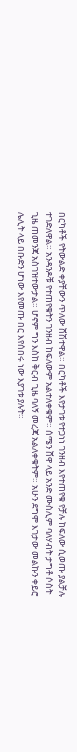በርካቶች የትውልድ ቀያቸውን ጥለው ሸሽተዋል። በርካቶች እየታገቱ የተጋነነ ገንዘብ እየተጠየቁ የቻሉ ከፍለው ሲወጡ ያልቻሉ ተገድለዋል። አንዳንዶቹ የተጠየቁትን ገንዘብ ከፍለውም አልተለቀቁም። ሰሜን ሸዋ ላይ አንድ ሙስሊም ባለሃብት ታግቶ ሶስት ጊዜ ጠመንጃ አስገዝተውታል። ሆኖም ግን እስከ ቅርብ ጊዜ ባለኝ መረጃ አልለቀቁትም። አሁን ደግሞ እገታው መልኩን ቀይሮ ሌሊት ላይ በቡድን ሆነው እየመጡ በር እየሰበሩ ነው እያገቱ ያሉት።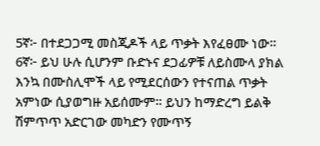5ኛ፦ በተደጋጋሚ መስጂዶች ላይ ጥቃት እየፈፀሙ ነው።
6ኛ፦ ይህ ሁሉ ሲሆንም ቡድኑና ደጋፊዎቹ ለይስሙላ ያክል እንኳ በሙስሊሞች ላይ የሚደርሰውን የተናጠል ጥቃት አምነው ሲያወግዙ አይሰሙም። ይህን ከማድረግ ይልቅ ሽምጥጥ አድርገው መካድን የሙጥኝ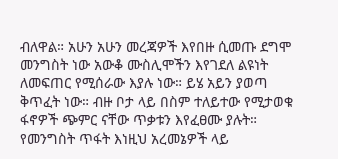ብለዋል። አሁን አሁን መረጃዎች እየበዙ ሲመጡ ደግሞ መንግስት ነው አውቆ ሙስሊሞችን እየገደለ ልዩነት ለመፍጠር የሚሰራው እያሉ ነው። ይሄ አይን ያወጣ ቅጥፈት ነው። ብዙ ቦታ ላይ በስም ተለይተው የሚታወቁ ፋኖዎች ጭምር ናቸው ጥቃቱን እየፈፀሙ ያሉት። የመንግስት ጥፋት እነዚህ አረመኔዎች ላይ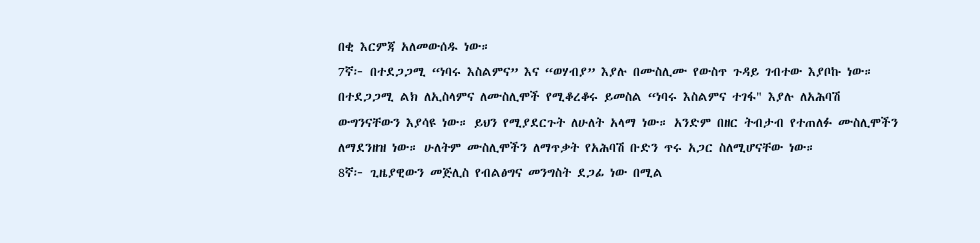በቂ እርምጃ አለመውሰዱ ነው።
7ኛ፦ በተደጋጋሚ “ነባሩ እስልምና” እና “ወሃብያ” እያሉ በሙስሊሙ የውስጥ ጉዳይ ገብተው እያቦኩ ነው። በተደጋጋሚ ልክ ለኢስላምና ለሙስሊሞች የሚቆረቆሩ ይመስል “ነባሩ እስልምና ተገፋ" እያሉ ለአሕባሽ ውግንናቸውን እያሳዩ ነው። ይህን የሚያደርጉት ለሁለት አላማ ነው። አንድም በዘር ትብታብ የተጠለፉ ሙስሊሞችን ለማደንዘዝ ነው። ሁለትም ሙስሊሞችን ለማጥቃት የአሕባሽ ቡድን ጥሩ አጋር ስለሚሆናቸው ነው።
8ኛ፦ ጊዜያዊውን መጅሊስ የብልፅግና መንግስት ደጋፊ ነው በሚል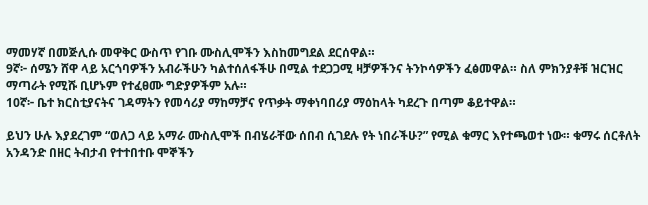ማመሃኛ በመጅሊሱ መዋቅር ውስጥ የገቡ ሙስሊሞችን እስከመግደል ደርሰዋል።
9ኛ፦ ሰሜን ሸዋ ላይ አርጎባዎችን አብራችሁን ካልተሰለፋችሁ በሚል ተደጋጋሚ ዛቻዎችንና ትንኮሳዎችን ፈፅመዋል። ስለ ምክንያቶቹ ዝርዝር ማጣራት የሚሹ ቢሆኑም የተፈፀሙ ግድያዎችም አሉ።
10ኛ፦ ቤተ ክርስቲያናትና ገዳማትን የመሳሪያ ማከማቻና የጥቃት ማቀነባበሪያ ማዕከላት ካደረጉ በጣም ቆይተዋል።

ይህን ሁሉ እያደረገም “ወለጋ ላይ አማራ ሙስሊሞች በብሄራቸው ሰበብ ሲገደሉ የት ነበራችሁ?” የሚል ቁማር እየተጫወተ ነው። ቁማሩ ሰርቶለት አንዳንድ በዘር ትብታብ የተተበተቡ ሞኞችን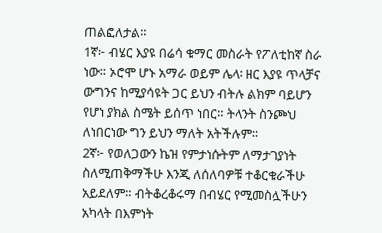ጠልፎለታል።
1ኛ፦ ብሄር እያዩ በሬሳ ቁማር መስራት የፖለቲከኛ ስራ ነው። ኦሮሞ ሆኑ አማራ ወይም ሌላ፡ ዘር እያዩ ጥላቻና ውግንና ከሚያሳዩት ጋር ይህን ብትሉ ልክም ባይሆን የሆነ ያክል ስሜት ይሰጥ ነበር። ትላንት ስንጮህ ለነበርነው ግን ይህን ማለት አትችሉም።
2ኛ፦ የወለጋውን ኬዝ የምታነሱትም ለማታገያነት ስለሚጠቅማችሁ እንጂ ለሰለባዎቹ ተቆርቁራችሁ አይደለም። ብትቆረቆሩማ በብሄር የሚመስሏችሁን አካላት በእምነት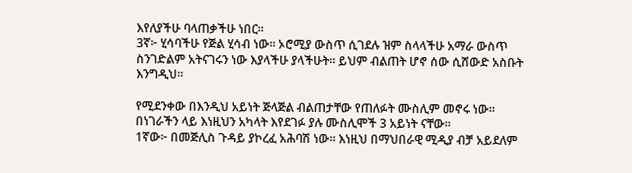እየለያችሁ ባላጠቃችሁ ነበር።
3ኛ፦ ሂሳባችሁ የጅል ሂሳብ ነው። ኦሮሚያ ውስጥ ሲገደሉ ዝም ስላላችሁ አማራ ውስጥ ስንገድልም አትናገሩን ነው እያላችሁ ያላችሁት። ይህም ብልጠት ሆኖ ሰው ሲሸውድ አስቡት እንግዲህ።

የሚደንቀው በእንዲህ አይነት ጅላጅል ብልጠታቸው የጠለፉት ሙስሊም መኖሩ ነው። በነገራችን ላይ እነዚህን አካላት እየደገፉ ያሉ ሙስሊሞች 3 አይነት ናቸው።
1ኛው፦ በመጅሊስ ጉዳይ ያኮረፈ አሕባሽ ነው። እነዚህ በማህበራዊ ሚዲያ ብቻ አይደለም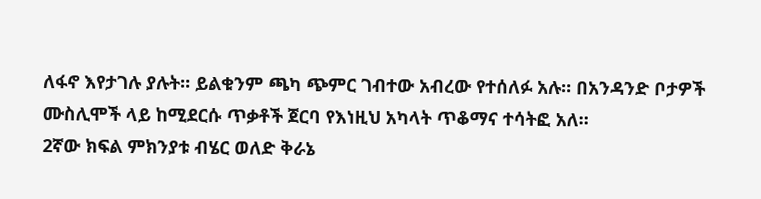ለፋኖ እየታገሉ ያሉት። ይልቁንም ጫካ ጭምር ገብተው አብረው የተሰለፉ አሉ። በአንዳንድ ቦታዎች ሙስሊሞች ላይ ከሚደርሱ ጥቃቶች ጀርባ የእነዚህ አካላት ጥቆማና ተሳትፎ አለ።
2ኛው ክፍል ምክንያቱ ብሄር ወለድ ቅራኔ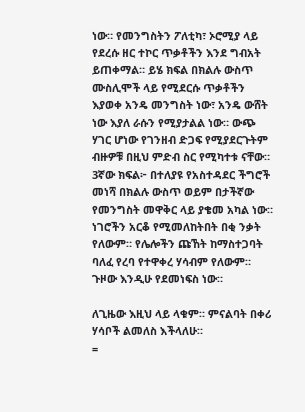ነው። የመንግስትን ፖለቲካ፣ ኦሮሚያ ላይ የደረሱ ዘር ተኮር ጥቃቶችን እንደ ግብአት ይጠቀማል። ይሄ ክፍል በክልሉ ውስጥ ሙስሊሞች ላይ የሚደርሱ ጥቃቶችን እያወቀ አንዴ መንግስት ነው፣ አንዴ ውሸት ነው እያለ ራሱን የሚያታልል ነው። ውጭ ሃገር ሆነው የገንዘብ ድጋፍ የሚያደርጉትም ብዙዎቹ በዚህ ምድብ ስር የሚካተቱ ናቸው።
3ኛው ክፍል፦ በተለያዩ የአስተዳደር ችግሮች መነሻ በክልሉ ውስጥ ወይም በታችኛው የመንግስት መዋቅር ላይ ያቄመ አካል ነው። ነገሮችን አርቆ የሚመለከትበት በቂ ንቃት የለውም። የሌሎችን ጩኸት ከማስተጋባት ባለፈ የረባ የተዋቀረ ሃሳብም የለውም። ጉዞው እንዲሁ የደመነፍስ ነው።

ለጊዜው እዚህ ላይ ላቁም። ምናልባት በቀሪ ሃሳቦች ልመለስ እችላለሁ።
=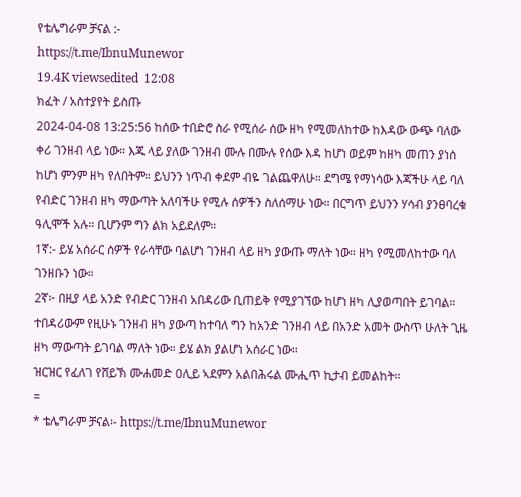የቴሌግራም ቻናል :-
https://t.me/IbnuMunewor
19.4K viewsedited  12:08
ክፈት / አስተያየት ይስጡ
2024-04-08 13:25:56 ከሰው ተበድሮ ስራ የሚሰራ ሰው ዘካ የሚመለከተው ከእዳው ውጭ ባለው ቀሪ ገንዘብ ላይ ነው። እጁ ላይ ያለው ገንዘብ ሙሉ በሙሉ የሰው እዳ ከሆነ ወይም ከዘካ መጠን ያነሰ ከሆነ ምንም ዘካ የለበትም። ይህንን ነጥብ ቀደም ብዬ ገልጨዋለሁ። ደግሜ የማነሳው እጃችሁ ላይ ባለ የብድር ገንዘብ ዘካ ማውጣት አለባችሁ የሚሉ ሰዎችን ስለሰማሁ ነው። በርግጥ ይህንን ሃሳብ ያንፀባረቁ ዓሊሞች አሉ። ቢሆንም ግን ልክ አይደለም።
1ኛ:- ይሄ አሰራር ሰዎች የራሳቸው ባልሆነ ገንዘብ ላይ ዘካ ያውጡ ማለት ነው። ዘካ የሚመለከተው ባለ ገንዘቡን ነው።
2ኛ፦ በዚያ ላይ አንድ የብድር ገንዘብ አበዳሪው ቢጠይቅ የሚያገኘው ከሆነ ዘካ ሊያወጣበት ይገባል። ተበዳሪውም የዚሁኑ ገንዘብ ዘካ ያውጣ ከተባለ ግን ከአንድ ገንዘብ ላይ በአንድ አመት ውስጥ ሁለት ጊዜ ዘካ ማውጣት ይገባል ማለት ነው። ይሄ ልክ ያልሆነ አሰራር ነው።
ዝርዝር የፈለገ የሸይኽ ሙሐመድ 0ሊይ ኣደምን አልበሕሩል ሙሒጥ ኪታብ ይመልከት።
=
* ቴሌግራም ቻናል፡- https://t.me/IbnuMunewor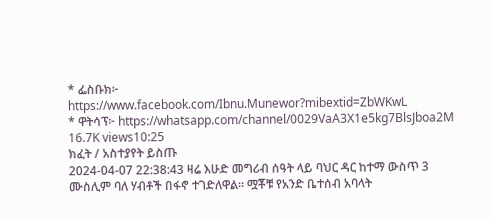* ፌስቡክ፦ https://www.facebook.com/Ibnu.Munewor?mibextid=ZbWKwL
* ዋትሳፕ፦ https://whatsapp.com/channel/0029VaA3X1e5kg7BlsJboa2M
16.7K views10:25
ክፈት / አስተያየት ይስጡ
2024-04-07 22:38:43 ዛሬ እሁድ መግሪብ ሰዓት ላይ ባህር ዳር ከተማ ውስጥ 3 ሙስሊም ባለ ሃብቶች በፋኖ ተገድለዋል። ሟቾቹ የአንድ ቤተሰብ አባላት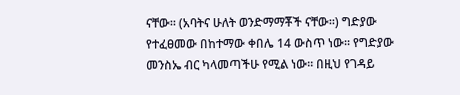ናቸው። (አባትና ሁለት ወንድማማቾች ናቸው።) ግድያው የተፈፀመው በከተማው ቀበሌ 14 ውስጥ ነው። የግድያው መንስኤ ብር ካላመጣችሁ የሚል ነው። በዚህ የገዳይ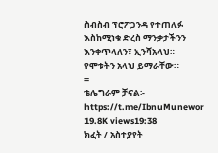ስብስብ ፕሮፖጋንዳ የተጠለፉ እስከሚነቁ ድረስ ማንቃታችንን እንቀጥላለን፣ ኢንሻአላህ።
የሞቱትን አላህ ይማራቸው።
=
ቴሌግራም ቻናል፡- https://t.me/IbnuMunewor
19.8K views19:38
ክፈት / አስተያየት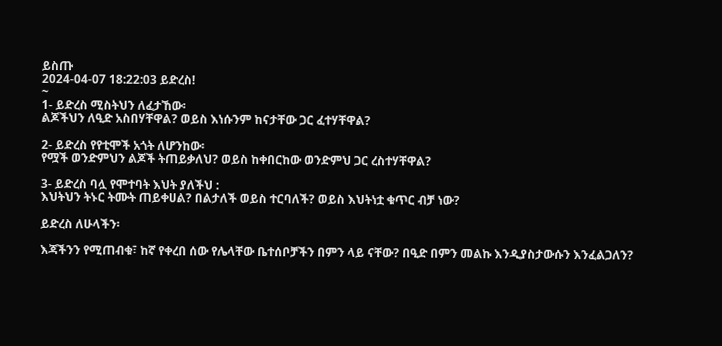ይስጡ
2024-04-07 18:22:03 ይድረስ!
~
1- ይድረስ ሚስትህን ለፈታኸው፡
ልጆችህን ለዒድ አስበሃቸዋል? ወይስ እነሱንም ከናታቸው ጋር ፈተሃቸዋል?

2- ይድረስ የየቲሞች አጎት ለሆንከው፡
የሟች ወንድምህን ልጆች ትጠይቃለህ? ወይስ ከቀበርከው ወንድምህ ጋር ረስተሃቸዋል?

3- ይድረስ ባሏ የሞተባት እህት ያለችህ :
እህትህን ትኑር ትሙት ጠይቀሀል? በልታለች ወይስ ተርባለች? ወይስ እህትነቷ ቁጥር ብቻ ነው?

ይድረስ ለሁላችን፡

እጃችንን የሚጠብቁ፣ ከኛ የቀረበ ሰው የሌላቸው ቤተሰቦቻችን በምን ላይ ናቸው? በዒድ በምን መልኩ እንዲያስታውሱን እንፈልጋለን?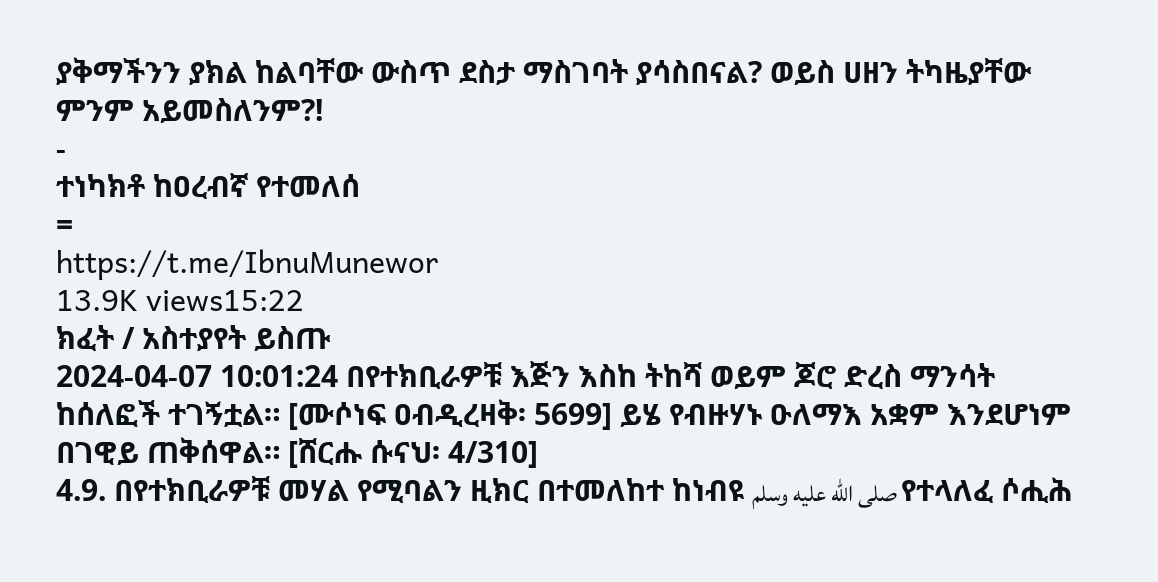ያቅማችንን ያክል ከልባቸው ውስጥ ደስታ ማስገባት ያሳስበናል? ወይስ ሀዘን ትካዜያቸው ምንም አይመስለንም?!
-
ተነካክቶ ከዐረብኛ የተመለሰ
=
https://t.me/IbnuMunewor
13.9K views15:22
ክፈት / አስተያየት ይስጡ
2024-04-07 10:01:24 በየተክቢራዎቹ እጅን እስከ ትከሻ ወይም ጆሮ ድረስ ማንሳት ከሰለፎች ተገኝቷል። [ሙሶነፍ ዐብዲረዛቅ፡ 5699] ይሄ የብዙሃኑ ዑለማእ አቋም እንደሆነም በገዊይ ጠቅሰዋል። [ሸርሑ ሱናህ፡ 4/310]
4.9. በየተክቢራዎቹ መሃል የሚባልን ዚክር በተመለከተ ከነብዩ صلى الله عليه وسلم የተላለፈ ሶሒሕ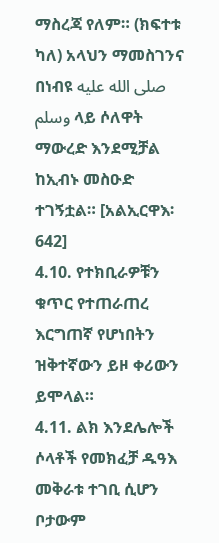ማስረጃ የለም። (ክፍተቱ ካለ) አላህን ማመስገንና በነብዩ صلى الله عليه وسلم ላይ ሶለዋት ማውረድ እንደሚቻል ከኢብኑ መስዑድ ተገኝቷል። [አልኢርዋእ፡ 642]
4.10. የተክቢራዎቹን ቁጥር የተጠራጠረ እርግጠኛ የሆነበትን ዝቅተኛውን ይዞ ቀሪውን ይሞላል።
4.11. ልክ እንደሌሎች ሶላቶች የመክፈቻ ዱዓእ መቅራቱ ተገቢ ሲሆን ቦታውም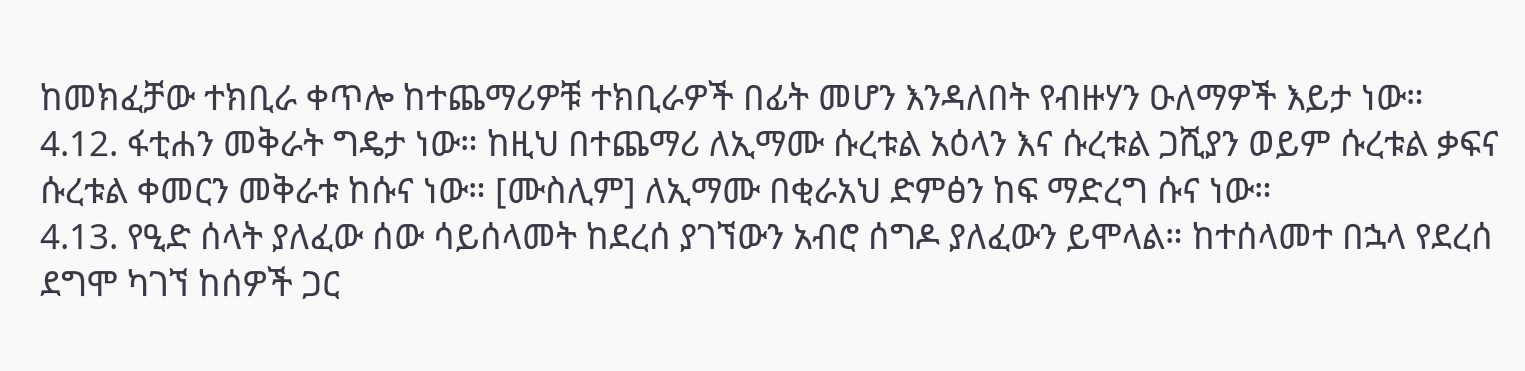ከመክፈቻው ተክቢራ ቀጥሎ ከተጨማሪዎቹ ተክቢራዎች በፊት መሆን እንዳለበት የብዙሃን ዑለማዎች እይታ ነው።
4.12. ፋቲሐን መቅራት ግዴታ ነው። ከዚህ በተጨማሪ ለኢማሙ ሱረቱል አዕላን እና ሱረቱል ጋሺያን ወይም ሱረቱል ቃፍና ሱረቱል ቀመርን መቅራቱ ከሱና ነው። [ሙስሊም] ለኢማሙ በቂራአህ ድምፅን ከፍ ማድረግ ሱና ነው።
4.13. የዒድ ሰላት ያለፈው ሰው ሳይሰላመት ከደረሰ ያገኘውን አብሮ ሰግዶ ያለፈውን ይሞላል። ከተሰላመተ በኋላ የደረሰ ደግሞ ካገኘ ከሰዎች ጋር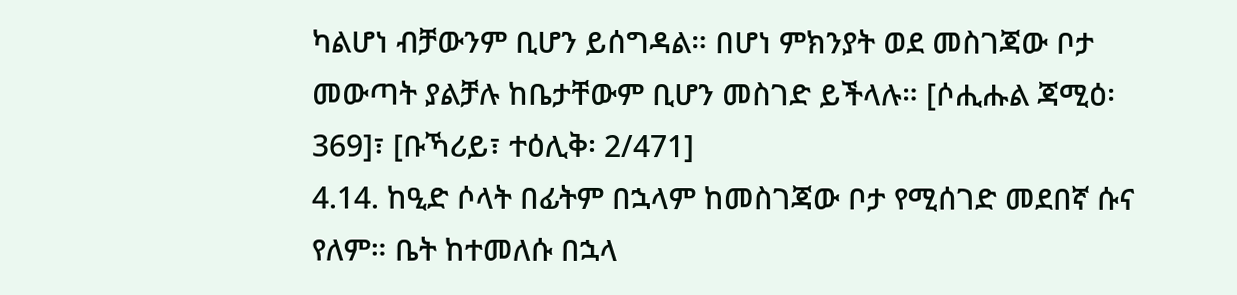ካልሆነ ብቻውንም ቢሆን ይሰግዳል። በሆነ ምክንያት ወደ መስገጃው ቦታ መውጣት ያልቻሉ ከቤታቸውም ቢሆን መስገድ ይችላሉ። [ሶሒሑል ጃሚዕ፡ 369]፣ [ቡኻሪይ፣ ተዕሊቅ፡ 2/471]
4.14. ከዒድ ሶላት በፊትም በኋላም ከመስገጃው ቦታ የሚሰገድ መደበኛ ሱና የለም። ቤት ከተመለሱ በኋላ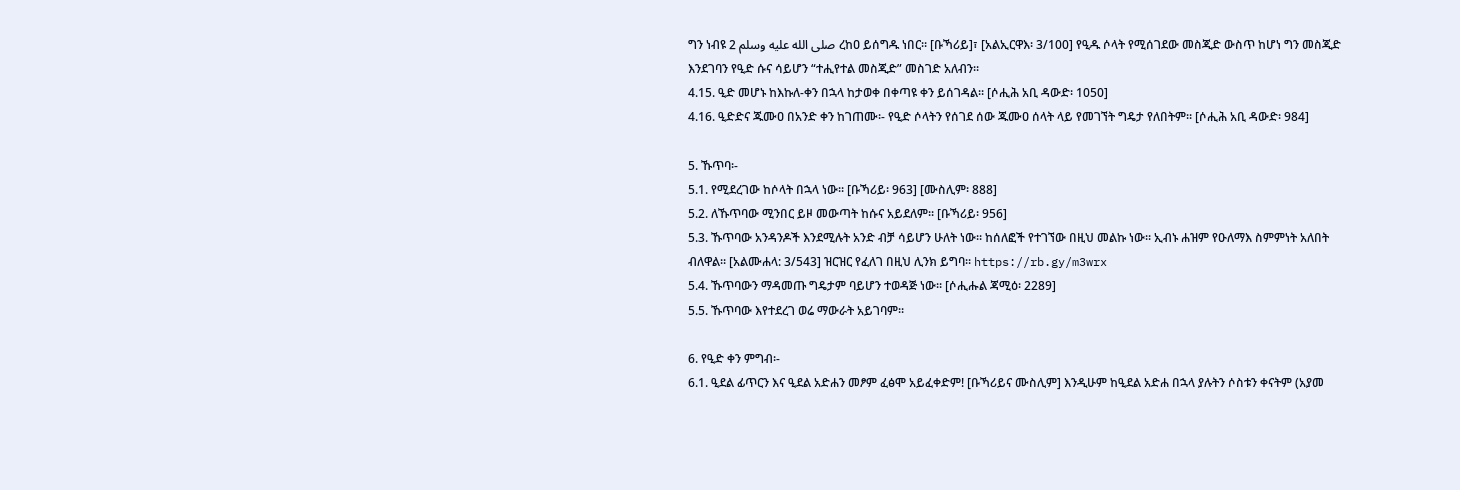ግን ነብዩ صلى الله عليه وسلم 2 ረከዐ ይሰግዱ ነበር። [ቡኻሪይ]፣ [አልኢርዋእ፡ 3/100] የዒዱ ሶላት የሚሰገደው መስጂድ ውስጥ ከሆነ ግን መስጂድ እንደገባን የዒድ ሱና ሳይሆን “ተሒየተል መስጂድ” መስገድ አለብን።
4.15. ዒድ መሆኑ ከእኩለ-ቀን በኋላ ከታወቀ በቀጣዩ ቀን ይሰገዳል። [ሶሒሕ አቢ ዳውድ፡ 1050]
4.16. ዒድድና ጁሙዐ በአንድ ቀን ከገጠሙ፡- የዒድ ሶላትን የሰገደ ሰው ጁሙዐ ሰላት ላይ የመገኘት ግዴታ የለበትም። [ሶሒሕ አቢ ዳውድ፡ 984]

5. ኹጥባ፡-
5.1. የሚደረገው ከሶላት በኋላ ነው። [ቡኻሪይ፡ 963] [ሙስሊም፡ 888]
5.2. ለኹጥባው ሚንበር ይዞ መውጣት ከሱና አይደለም። [ቡኻሪይ፡ 956]
5.3. ኹጥባው አንዳንዶች እንደሚሉት አንድ ብቻ ሳይሆን ሁለት ነው። ከሰለፎች የተገኘው በዚህ መልኩ ነው። ኢብኑ ሐዝም የዑለማእ ስምምነት አለበት ብለዋል። [አልሙሐላ: 3/543] ዝርዝር የፈለገ በዚህ ሊንክ ይግባ። https://rb.gy/m3wrx
5.4. ኹጥባውን ማዳመጡ ግዴታም ባይሆን ተወዳጅ ነው። [ሶሒሑል ጃሚዕ፡ 2289]
5.5. ኹጥባው እየተደረገ ወሬ ማውራት አይገባም።

6. የዒድ ቀን ምግብ፡-
6.1. ዒደል ፊጥርን እና ዒደል አድሐን መፆም ፈፅሞ አይፈቀድም! [ቡኻሪይና ሙስሊም] እንዲሁም ከዒደል አድሐ በኋላ ያሉትን ሶስቱን ቀናትም (አያመ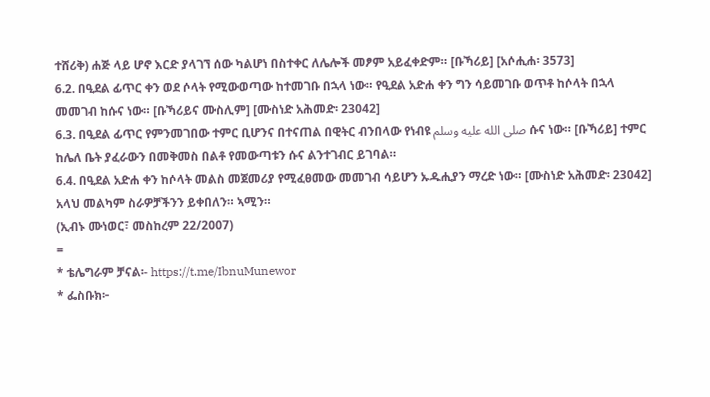ተሸሪቅ) ሐጅ ላይ ሆኖ እርድ ያላገኘ ሰው ካልሆነ በስተቀር ለሌሎች መፆም አይፈቀድም። [ቡኻሪይ] [አሶሒሐ፡ 3573]
6.2. በዒደል ፊጥር ቀን ወደ ሶላት የሚውወጣው ከተመገቡ በኋላ ነው። የዒደል አድሐ ቀን ግን ሳይመገቡ ወጥቶ ከሶላት በኋላ መመገብ ከሱና ነው። [ቡኻሪይና ሙስሊም] [ሙስነድ አሕመድ፡ 23042]
6.3. በዒደል ፊጥር የምንመገበው ተምር ቢሆንና በተናጠል በዊትር ብንበላው የነብዩ صلى الله عليه وسلم ሱና ነው። [ቡኻሪይ] ተምር ከሌለ ቤት ያፈራውን በመቅመስ በልቶ የመውጣቱን ሱና ልንተገብር ይገባል።
6.4. በዒደል አድሐ ቀን ከሶላት መልስ መጀመሪያ የሚፈፀመው መመገብ ሳይሆን ኡዱሒያን ማረድ ነው። [ሙስነድ አሕመድ፡ 23042]
አላህ መልካም ስራዎቻችንን ይቀበለን። ኣሚን።
(ኢብኑ ሙነወር፣ መስከረም 22/2007)
=
* ቴሌግራም ቻናል፡- https://t.me/IbnuMunewor
* ፌስቡክ፦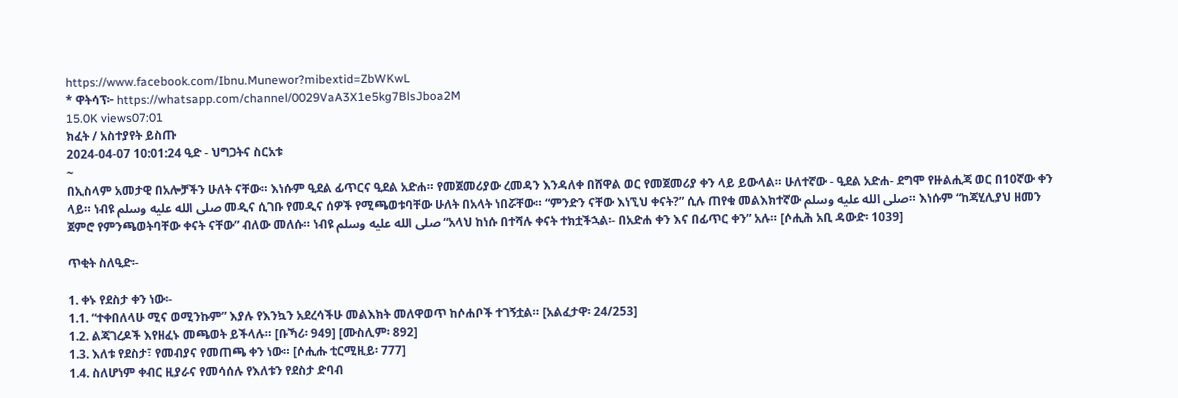https://www.facebook.com/Ibnu.Munewor?mibextid=ZbWKwL
* ዋትሳፕ፦ https://whatsapp.com/channel/0029VaA3X1e5kg7BlsJboa2M
15.0K views07:01
ክፈት / አስተያየት ይስጡ
2024-04-07 10:01:24 ዒድ - ህግጋትና ስርአቱ
~
በኢስላም አመታዊ በአሎቻችን ሁለት ናቸው። እነሱም ዒደል ፊጥርና ዒደል አድሐ። የመጀመሪያው ረመዳን እንዳለቀ በሸዋል ወር የመጀመሪያ ቀን ላይ ይውላል። ሁለተኛው - ዒደል አድሐ- ደግሞ የዙልሒጃ ወር በ10ኛው ቀን ላይ። ነብዩ صلى الله عليه وسلم መዲና ሲገቡ የመዲና ሰዎች የሚጫወቱባቸው ሁለት በአላት ነበሯቸው። “ምንድን ናቸው እነኚህ ቀናት?” ሲሉ ጠየቁ መልእክተኛው صلى الله عليه وسلم። እነሱም “ከጃሂሊያህ ዘመን ጀምሮ የምንጫወትባቸው ቀናት ናቸው” ብለው መለሱ። ነብዩ صلى الله عليه وسلم “አላህ ከነሱ በተሻሉ ቀናት ተክቷችኋል፡- በአድሐ ቀን እና በፊጥር ቀን” አሉ። [ሶሒሕ አቢ ዳውድ፡ 1039]

ጥቂት ስለዒድ፡-

1. ቀኑ የደስታ ቀን ነው፡-
1.1. “ተቀበለላሁ ሚና ወሚንኩም” እያሉ የእንኳን አደረሳችሁ መልእክት መለዋወጥ ከሶሐቦች ተገኝቷል። [አልፈታዋ፡ 24/253]
1.2. ልጃገረዶች እየዘፈኑ መጫወት ይችላሉ። [ቡኻሪ፡ 949] [ሙስሊም፡ 892]
1.3. እለቱ የደስታ፣ የመብያና የመጠጫ ቀን ነው። [ሶሒሑ ቲርሚዚይ፡ 777]
1.4. ስለሆነም ቀብር ዚያራና የመሳሰሉ የእለቱን የደስታ ድባብ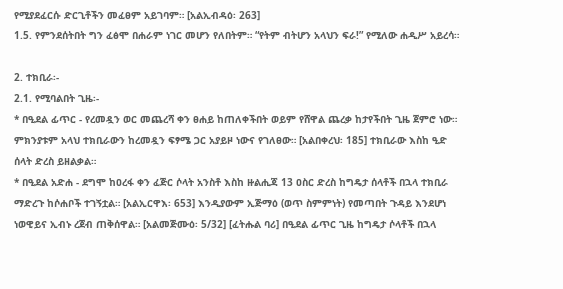የሚያደፈርሱ ድርጊቶችን መፈፀም አይገባም። [አልኢብዳዕ፡ 263]
1.5. የምንደሰትበት ግን ፈፅሞ በሐራም ነገር መሆን የለበትም። “የትም ብትሆን አላህን ፍራ!” የሚለው ሐዲሥ አይረሳ።

2. ተክቢራ፡-
2.1. የሚባልበት ጊዜ፡-
* በዒደል ፊጥር - የረመዷን ወር መጨረሻ ቀን ፀሐይ ከጠለቀችበት ወይም የሸዋል ጨረቃ ከታየችበት ጊዜ ጀምሮ ነው። ምክንያቱም አላህ ተክቢራውን ከረመዷን ፍፃሜ ጋር አያይዞ ነውና የገለፀው። [አልበቀረህ፡ 185] ተክቢራው እስከ ዒድ ሰላት ድረስ ይዘልቃል።
* በዒደል አድሐ - ደግሞ ከዐረፋ ቀን ፈጅር ሶላት አንስቶ እስከ ዙልሒጃ 13 ዐስር ድረስ ከግዴታ ሰላቶች በኋላ ተክቢራ ማድረጉ ከሶሐቦች ተገኝቷል። [አልኢርዋእ፡ 653] እንዲያውም ኢጅማዕ (ወጥ ስምምነት) የመጣበት ጉዳይ እንደሆነ ነወዊይና ኢብኑ ረጀብ ጠቅሰዋል። [አልመጅሙዕ፡ 5/32] [ፈትሑል ባሪ] በዒደል ፊጥር ጊዜ ከግዴታ ሶላቶች በኋላ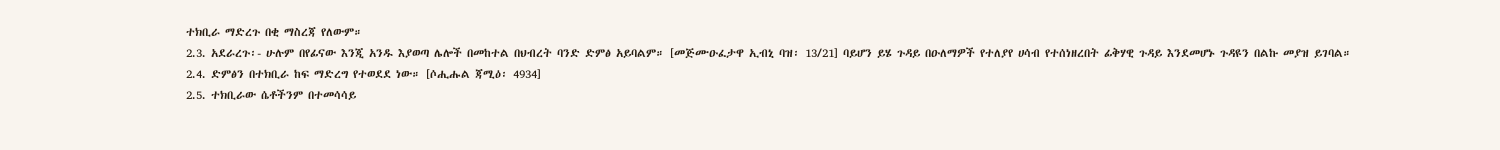ተክቢራ ማድረጉ በቂ ማስረጃ የለውም።
2.3. አደራረጉ፡- ሁሉም በየፊናው እንጂ አንዱ እያወጣ ሌሎች በመከተል በህብረት ባንድ ድምፅ አይባልም። [መጅሙዑፈታዋ ኢብኒ ባዝ፡ 13/21] ባይሆን ይሄ ጉዳይ በዑለማዎች የተለያየ ሀሳብ የተሰነዘረበት ፊቅሃዊ ጉዳይ እንደመሆኑ ጉዳዩን በልኩ መያዝ ይገባል።
2.4. ድምፅን በተክቢራ ከፍ ማድረግ የተወደደ ነው። [ሶሒሑል ጃሚዕ፡ 4934]
2.5. ተክቢራው ሴቶችንም በተመሳሳይ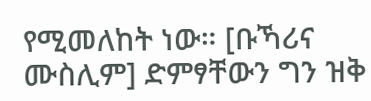የሚመለከት ነው። [ቡኻሪና ሙስሊም] ድምፃቸውን ግን ዝቅ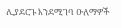ሊያደርጉ እንደሚገባ ዑለማዎች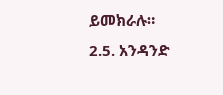ይመክራሉ።
2.5. አንዳንድ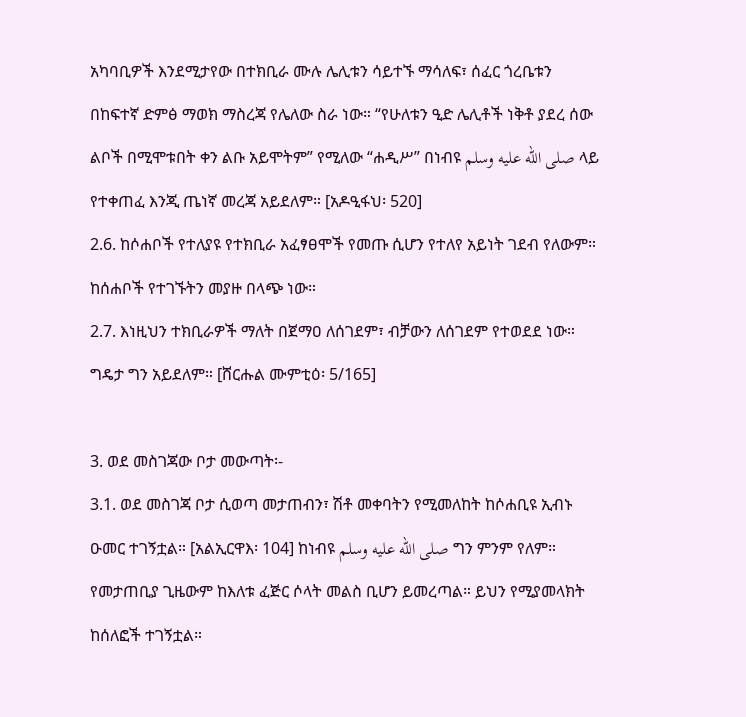አካባቢዎች እንደሚታየው በተክቢራ ሙሉ ሌሊቱን ሳይተኙ ማሳለፍ፣ ሰፈር ጎረቤቱን በከፍተኛ ድምፅ ማወክ ማስረጃ የሌለው ስራ ነው። “የሁለቱን ዒድ ሌሊቶች ነቅቶ ያደረ ሰው ልቦች በሚሞቱበት ቀን ልቡ አይሞትም” የሚለው “ሐዲሥ” በነብዩ صلى الله عليه وسلم ላይ የተቀጠፈ እንጂ ጤነኛ መረጃ አይደለም። [አዶዒፋህ፡ 520]
2.6. ከሶሐቦች የተለያዩ የተክቢራ አፈፃፀሞች የመጡ ሲሆን የተለየ አይነት ገደብ የለውም። ከሰሐቦች የተገኙትን መያዙ በላጭ ነው።
2.7. እነዚህን ተክቢራዎች ማለት በጀማዐ ለሰገደም፣ ብቻውን ለሰገደም የተወደደ ነው። ግዴታ ግን አይደለም። [ሸርሑል ሙምቲዕ፡ 5/165]

3. ወደ መስገጃው ቦታ መውጣት፡-
3.1. ወደ መስገጃ ቦታ ሲወጣ መታጠብን፣ ሽቶ መቀባትን የሚመለከት ከሶሐቢዩ ኢብኑ ዑመር ተገኝቷል። [አልኢርዋእ፡ 104] ከነብዩ صلى الله عليه وسلم ግን ምንም የለም። የመታጠቢያ ጊዜውም ከእለቱ ፈጅር ሶላት መልስ ቢሆን ይመረጣል። ይህን የሚያመላክት ከሰለፎች ተገኝቷል።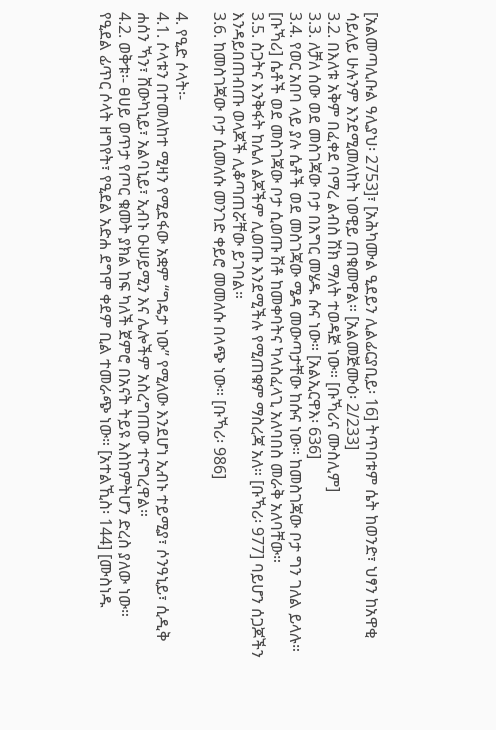[አልመጣሊቡል ዓሊያህ፡ 2753]፣ [አሕካሙል ዒደይን ሊልፊርያቢይ፡ 16] ትጥበቱም ሴት ከወንድ፣ ህፃን ከአዋቂ ሳይለይ ሁሉንም እንደሚመለከት ነወዊይ ጠቁመዋል። [አልመጅሙዕ፡ 2/233]
3.2. በእለቱ አቅም በፈቀደ ባማረ ልብስ ሽክ ማለት ተወዳጅ ነው። [ቡኻሪና ሙስሊም]
3.3. ለቻለ ሰው ወደ መስገጃው ቦታ በእግር መሄዱ ሱና ነው። [አልኢርዋእ፡ 636]
3.4. የወር አበባ ላይ ያሉ ሴቶች ወደ መስገጃው ሜዳ መውጣታቸው ከሱና ነው። ከመስገጃው ቦታ ግን ገለል ይላሉ። [ቡኻሪ] ሴቶች ወደ መስገጃው ቦታ ሲወጡ ሽቶ ከመቀባትና ካላስፈላጊ አለባበስ መራቅ አለባቸው።
3.5. ስጋትና እንቅፋት ከሌለ ልጆችም ሊወጡ እንደሚችሉ የሚጠቁም ማስረጃ አለ። [ቡኻሪ፡ 977] ባይሆን ሰጋጆችን እንዳይበጠብጡ ወላጆች ሊቆጣጠሯቸው ይገባል።
3.6. ከመስገጃው ቦታ ሲመለሱ መንገድ ቀይሮ መመለሱ በላጭ ነው። [ቡኻሪ፡ 986]

4. የዒድ ሶላት፡-
4.1. ሶላቱን በተመለከተ ሚዛን የሚደፋው አቋም “ግዴታ ነው” የሚለው እንደሆነ ኢብኑ ተይሚያ፣ ሶንዓኒይ፣ ሲዲቅ ሐሰን ኻን፣ ሸውካኒይ፣ አልባኒይ፣ ኢብኑ ዑሠይሚን እና ሌሎችም አስረግጠው ተናግረዋል።
4.2. ወቅቱ፡- ፀሀይ ወጥታ የጦር ቁመት ያክል ከፍ ካለች ጀምሮ በአናት ትይዩ እስከምትሆን ድረስ ያለው ነው። የዒደል ፊጥር ሶላት ዘግየት፣ የዒደል አድሐ ደግሞ ቀደም ቢል ተመራጭ ነው። [አተልኺስ፡ 144] [ሙስነዱ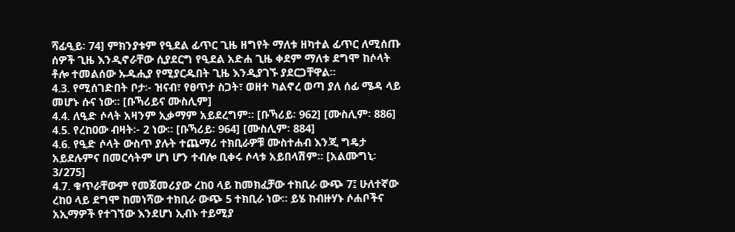ሻፊዒይ፡ 74] ምክንያቱም የዒደል ፊጥር ጊዜ ዘግየት ማለቱ ዘካተል ፊጥር ለሚሰጡ ሰዎች ጊዜ እንዲኖራቸው ሲያደርግ የዒደል አድሐ ጊዜ ቀደም ማለቱ ደግሞ ከሶላት ቶሎ ተመልሰው ኡዱሒያ የሚያርዱበት ጊዜ እንዲያገኙ ያደርጋቸዋል።
4.3. የሚሰገድበት ቦታ፡- ዝናብ፣ የፀጥታ ስጋት፣ ወዘተ ካልኖረ ወጣ ያለ ሰፊ ሜዳ ላይ መሆኑ ሱና ነው። [ቡኻሪይና ሙስሊም]
4.4. ለዒድ ሶላት አዛንም ኢቃማም አይደረግም። [ቡኻሪይ፡ 962] [ሙስሊም፡ 886]
4.5. የረከዐው ብዛት፡- 2 ነው። [ቡኻሪይ፡ 964] [ሙስሊም፡ 884]
4.6. የዒድ ሶላት ውስጥ ያሉት ተጨማሪ ተክቢራዎቹ ሙስተሐብ እንጂ ግዴታ አይደሉምና በመርሳትም ሆነ ሆን ተብሎ ቢቀሩ ሶላቱ አይበላሽም። [አልሙግኒ፡ 3/275]
4.7. ቁጥራቸውም የመጀመሪያው ረከዐ ላይ ከመክፈቻው ተክቢራ ውጭ 7፤ ሁለተኛው ረከዐ ላይ ደግሞ ከመነሻው ተክቢራ ውጭ 5 ተክቢራ ነው። ይሄ ከብዙሃኑ ሶሐቦችና አኢማዎች የተገኘው እንደሆነ ኢብኑ ተይሚያ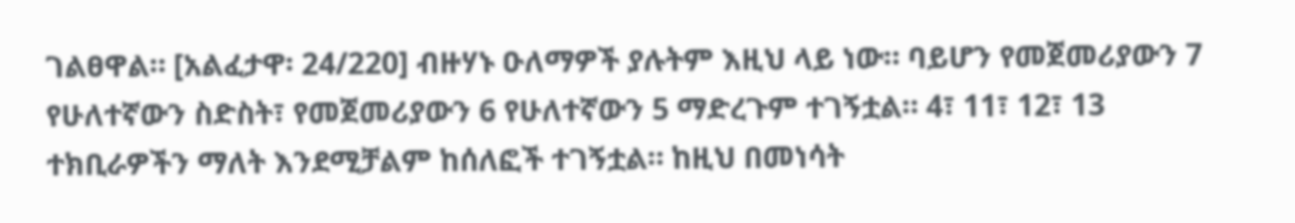ገልፀዋል። [አልፈታዋ፡ 24/220] ብዙሃኑ ዑለማዎች ያሉትም እዚህ ላይ ነው። ባይሆን የመጀመሪያውን 7 የሁለተኛውን ስድስት፣ የመጀመሪያውን 6 የሁለተኛውን 5 ማድረጉም ተገኝቷል። 4፣ 11፣ 12፣ 13 ተክቢራዎችን ማለት እንደሚቻልም ከሰለፎች ተገኝቷል። ከዚህ በመነሳት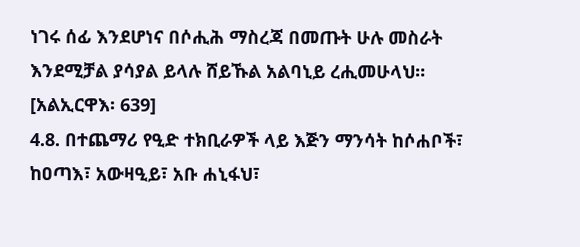ነገሩ ሰፊ እንደሆነና በሶሒሕ ማስረጃ በመጡት ሁሉ መስራት እንደሚቻል ያሳያል ይላሉ ሸይኹል አልባኒይ ረሒመሁላህ። [አልኢርዋእ፡ 639]
4.8. በተጨማሪ የዒድ ተክቢራዎች ላይ እጅን ማንሳት ከሶሐቦች፣ ከዐጣእ፣ አውዛዒይ፣ አቡ ሐኒፋህ፣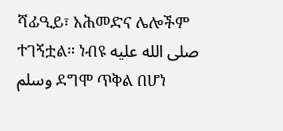ሻፊዒይ፣ አሕመድና ሌሎችም ተገኝቷል። ነብዩ صلى الله عليه وسلم ደግሞ ጥቅል በሆነ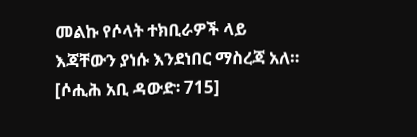መልኩ የሶላት ተክቢራዎች ላይ እጃቸውን ያነሱ እንደነበር ማስረጃ አለ። [ሶሒሕ አቢ ዳውድ፡ 715]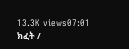13.3K views07:01
ክፈት /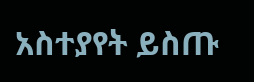አስተያየት ይስጡ